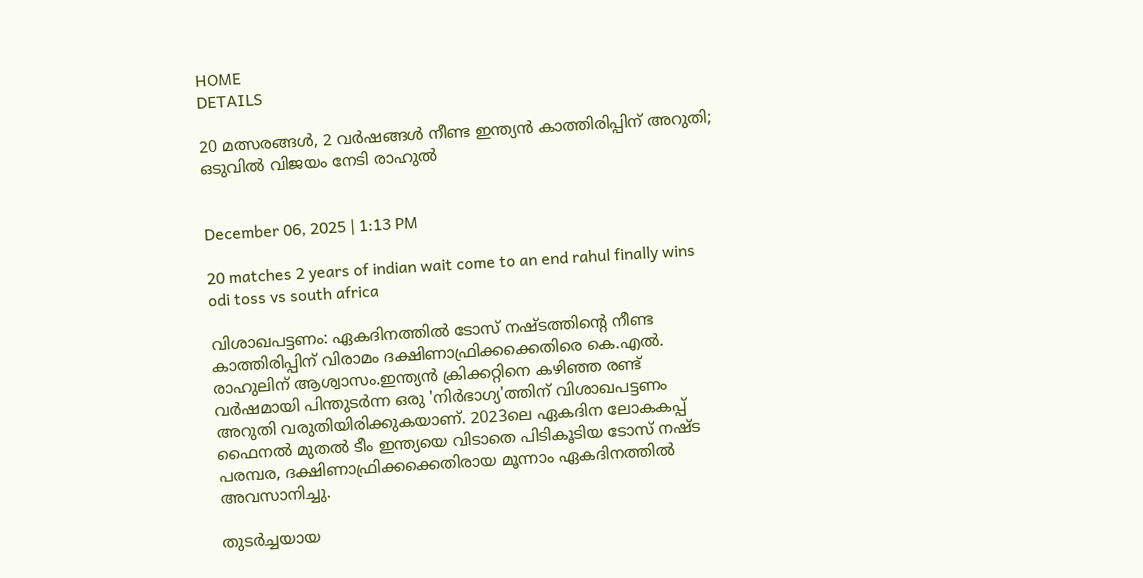HOME
DETAILS

20 മത്സരങ്ങൾ, 2 വർഷങ്ങൾ നീണ്ട ഇന്ത്യൻ കാത്തിരിപ്പിന് അറുതി; ഒടുവിൽ വിജയം നേടി രാഹുൽ


December 06, 2025 | 1:13 PM

20 matches 2 years of indian wait come to an end rahul finally wins odi toss vs south africa

വിശാഖപട്ടണം: ഏകദിനത്തിൽ ടോസ് നഷ്ടത്തിന്റെ നീണ്ട കാത്തിരിപ്പിന് വിരാമം ദക്ഷിണാഫ്രിക്കക്കെതിരെ കെ.എൽ. രാഹുലിന് ആശ്വാസം.ഇന്ത്യൻ ക്രിക്കറ്റിനെ കഴിഞ്ഞ രണ്ട് വർഷമായി പിന്തുടർന്ന ഒരു 'നിർഭാഗ്യ'ത്തിന് വിശാഖപട്ടണം അറുതി വരുതിയിരിക്കുകയാണ്. 2023ലെ ഏകദിന ലോകകപ്പ് ഫൈനൽ മുതൽ ടീം ഇന്ത്യയെ വിടാതെ പിടികൂടിയ ടോസ് നഷ്ട പരമ്പര, ദക്ഷിണാഫ്രിക്കക്കെതിരായ മൂന്നാം ഏകദിനത്തിൽ അവസാനിച്ചു.

തുടർച്ചയായ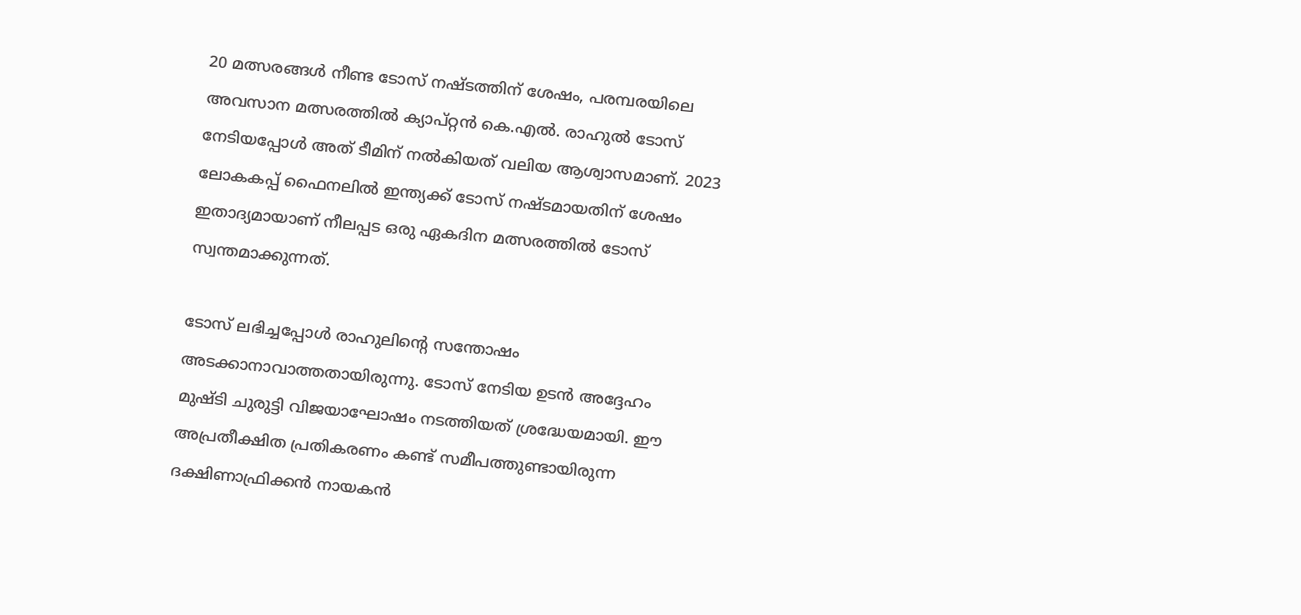20 മത്സരങ്ങൾ നീണ്ട ടോസ് നഷ്ടത്തിന് ശേഷം, പരമ്പരയിലെ അവസാന മത്സരത്തിൽ ക്യാപ്റ്റൻ കെ.എൽ. രാഹുൽ ടോസ് നേടിയപ്പോൾ അത് ടീമിന് നൽകിയത് വലിയ ആശ്വാസമാണ്. 2023 ലോകകപ്പ് ഫൈനലിൽ ഇന്ത്യക്ക് ടോസ് നഷ്ടമായതിന് ശേഷം ഇതാദ്യമായാണ് നീലപ്പട ഒരു ഏകദിന മത്സരത്തിൽ ടോസ് സ്വന്തമാക്കുന്നത്.

ടോസ് ലഭിച്ചപ്പോൾ രാഹുലിന്റെ സന്തോഷം അടക്കാനാവാത്തതായിരുന്നു. ടോസ് നേടിയ ഉടൻ അദ്ദേഹം മുഷ്ടി ചുരുട്ടി വിജയാഘോഷം നടത്തിയത് ശ്രദ്ധേയമായി. ഈ അപ്രതീക്ഷിത പ്രതികരണം കണ്ട് സമീപത്തുണ്ടായിരുന്ന ദക്ഷിണാഫ്രിക്കൻ നായകൻ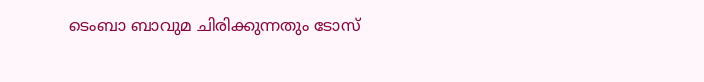ടെംബാ ബാവുമ ചിരിക്കുന്നതും ടോസ്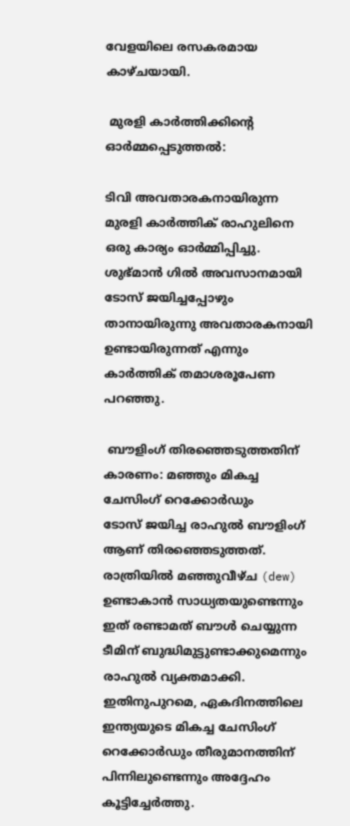വേളയിലെ രസകരമായ കാഴ്ചയായി.

 മുരളി കാർത്തിക്കിന്റെ ഓർമ്മപ്പെടുത്തൽ:

ടിവി അവതാരകനായിരുന്ന മുരളി കാർത്തിക് രാഹുലിനെ ഒരു കാര്യം ഓർമ്മിപ്പിച്ചു. ശുഭ്മാൻ ഗിൽ അവസാനമായി ടോസ് ജയിച്ചപ്പോഴും താനായിരുന്നു അവതാരകനായി ഉണ്ടായിരുന്നത് എന്നും കാർത്തിക് തമാശരൂപേണ പറഞ്ഞു.

 ബൗളിംഗ് തിരഞ്ഞെടുത്തതിന് കാരണം: മഞ്ഞും മികച്ച ചേസിംഗ് റെക്കോർഡും
ടോസ് ജയിച്ച രാഹുൽ ബൗളിംഗ് ആണ് തിരഞ്ഞെടുത്തത്. രാത്രിയിൽ മഞ്ഞുവീഴ്ച (dew) ഉണ്ടാകാൻ സാധ്യതയുണ്ടെന്നും ഇത് രണ്ടാമത് ബൗൾ ചെയ്യുന്ന ടീമിന് ബുദ്ധിമുട്ടുണ്ടാക്കുമെന്നും രാഹുൽ വ്യക്തമാക്കി. ഇതിനുപുറമെ, ഏകദിനത്തിലെ ഇന്ത്യയുടെ മികച്ച ചേസിംഗ് റെക്കോർഡും തീരുമാനത്തിന് പിന്നിലുണ്ടെന്നും അദ്ദേഹം കൂട്ടിച്ചേർത്തു.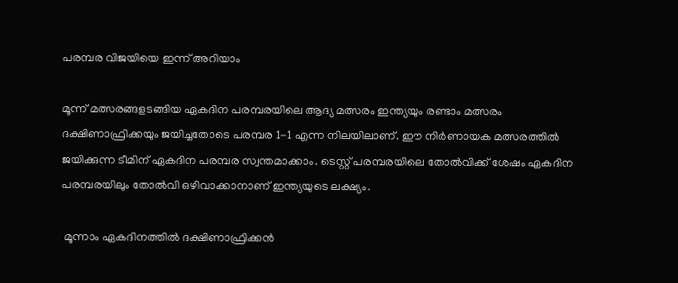പരമ്പര വിജയിയെ ഇന്ന് അറിയാം

മൂന്ന് മത്സരങ്ങളടങ്ങിയ ഏകദിന പരമ്പരയിലെ ആദ്യ മത്സരം ഇന്ത്യയും രണ്ടാം മത്സരം ദക്ഷിണാഫ്രിക്കയും ജയിച്ചതോടെ പരമ്പര 1-1 എന്ന നിലയിലാണ്. ഈ നിർണായക മത്സരത്തിൽ ജയിക്കുന്ന ടീമിന് ഏകദിന പരമ്പര സ്വന്തമാക്കാം. ടെസ്റ്റ് പരമ്പരയിലെ തോൽവിക്ക് ശേഷം ഏകദിന പരമ്പരയിലും തോൽവി ഒഴിവാക്കാനാണ് ഇന്ത്യയുടെ ലക്ഷ്യം.

 മൂന്നാം ഏകദിനത്തിൽ ദക്ഷിണാഫ്രിക്കൻ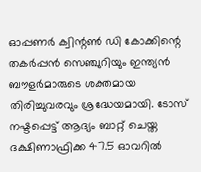ഓപ്പണർ ക്വിന്റൺ ഡി കോക്കിന്റെ തകർപ്പൻ സെഞ്ചുറിയും ഇന്ത്യൻ ബൗളർമാരുടെ ശക്തമായ തിരിച്ചുവരവും ശ്രദ്ധേയമായി. ടോസ് നഷ്ടപ്പെട്ട് ആദ്യം ബാറ്റ് ചെയ്ത ദക്ഷിണാഫ്രിക്ക 47.5 ഓവറിൽ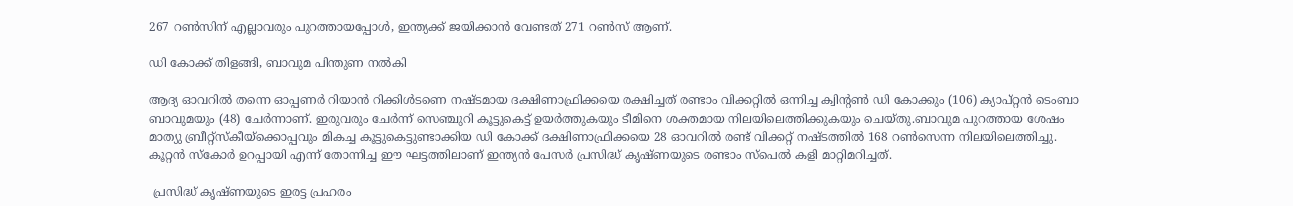267 റൺസിന് എല്ലാവരും പുറത്തായപ്പോൾ, ഇന്ത്യക്ക് ജയിക്കാൻ വേണ്ടത് 271 റൺസ് ആണ്.

ഡി കോക്ക് തിളങ്ങി, ബാവുമ പിന്തുണ നൽകി

ആദ്യ ഓവറിൽ തന്നെ ഓപ്പണർ റിയാൻ റിക്കിൾടണെ നഷ്ടമായ ദക്ഷിണാഫ്രിക്കയെ രക്ഷിച്ചത് രണ്ടാം വിക്കറ്റിൽ ഒന്നിച്ച ക്വിന്റൺ ഡി കോക്കും (106) ക്യാപ്റ്റൻ ടെംബാ ബാവുമയും (48) ചേർന്നാണ്. ഇരുവരും ചേർന്ന് സെഞ്ചുറി കൂട്ടുകെട്ട് ഉയർത്തുകയും ടീമിനെ ശക്തമായ നിലയിലെത്തിക്കുകയും ചെയ്തു.ബാവുമ പുറത്തായ ശേഷം മാത്യു ബ്രീറ്റ്സ്കീയ്ക്കൊപ്പവും മികച്ച കൂട്ടുകെട്ടുണ്ടാക്കിയ ഡി കോക്ക് ദക്ഷിണാഫ്രിക്കയെ 28 ഓവറിൽ രണ്ട് വിക്കറ്റ് നഷ്ടത്തിൽ 168 റൺസെന്ന നിലയിലെത്തിച്ചു. കൂറ്റൻ സ്കോർ ഉറപ്പായി എന്ന് തോന്നിച്ച ഈ ഘട്ടത്തിലാണ് ഇന്ത്യൻ പേസർ പ്രസിദ്ധ് കൃഷ്ണയുടെ രണ്ടാം സ്പെൽ കളി മാറ്റിമറിച്ചത്.

 പ്രസിദ്ധ് കൃഷ്ണയുടെ ഇരട്ട പ്രഹരം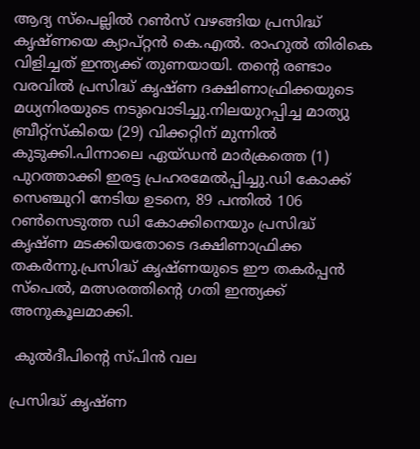ആദ്യ സ്പെല്ലിൽ റൺസ് വഴങ്ങിയ പ്രസിദ്ധ് കൃഷ്ണയെ ക്യാപ്റ്റൻ കെ.എൽ. രാഹുൽ തിരികെ വിളിച്ചത് ഇന്ത്യക്ക് തുണയായി. തന്റെ രണ്ടാം വരവിൽ പ്രസിദ്ധ് കൃഷ്ണ ദക്ഷിണാഫ്രിക്കയുടെ മധ്യനിരയുടെ നടുവൊടിച്ചു.നിലയുറപ്പിച്ച മാത്യു ബ്രീറ്റ്സ്കിയെ (29) വിക്കറ്റിന് മുന്നിൽ കുടുക്കി.പിന്നാലെ ഏയ്ഡൻ മാർക്രത്തെ (1) പുറത്താക്കി ഇരട്ട പ്രഹരമേൽപ്പിച്ചു.ഡി കോക്ക് സെഞ്ചുറി നേടിയ ഉടനെ, 89 പന്തിൽ 106 റൺസെടുത്ത ഡി കോക്കിനെയും പ്രസിദ്ധ് കൃഷ്ണ മടക്കിയതോടെ ദക്ഷിണാഫ്രിക്ക തകർന്നു.പ്രസിദ്ധ് കൃഷ്ണയുടെ ഈ തകർപ്പൻ സ്പെൽ, മത്സരത്തിന്റെ ഗതി ഇന്ത്യക്ക് അനുകൂലമാക്കി.

 കുൽദീപിന്റെ സ്പിൻ വല

പ്രസിദ്ധ് കൃഷ്ണ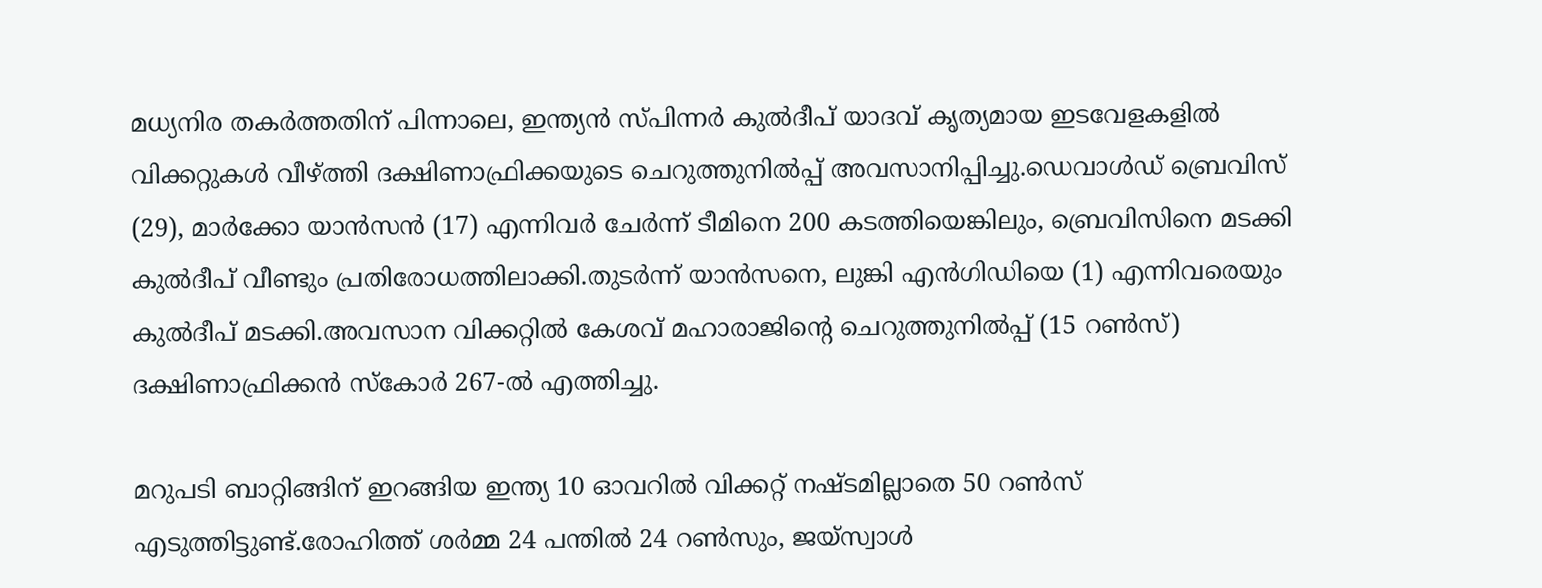മധ്യനിര തകർത്തതിന് പിന്നാലെ, ഇന്ത്യൻ സ്പിന്നർ കുൽദീപ് യാദവ് കൃത്യമായ ഇടവേളകളിൽ വിക്കറ്റുകൾ വീഴ്ത്തി ദക്ഷിണാഫ്രിക്കയുടെ ചെറുത്തുനിൽപ്പ് അവസാനിപ്പിച്ചു.ഡെവാൾഡ് ബ്രെവിസ് (29), മാർക്കോ യാൻസൻ (17) എന്നിവർ ചേർന്ന് ടീമിനെ 200 കടത്തിയെങ്കിലും, ബ്രെവിസിനെ മടക്കി കുൽദീപ് വീണ്ടും പ്രതിരോധത്തിലാക്കി.തുടർന്ന് യാൻസനെ, ലുങ്കി എൻഗിഡിയെ (1) എന്നിവരെയും കുൽദീപ് മടക്കി.അവസാന വിക്കറ്റിൽ കേശവ് മഹാരാജിന്റെ ചെറുത്തുനിൽപ്പ് (15 റൺസ്) ദക്ഷിണാഫ്രിക്കൻ സ്കോർ 267-ൽ എത്തിച്ചു.

മറുപടി ബാറ്റിങ്ങിന് ഇറങ്ങിയ ഇന്ത്യ 10 ഓവറിൽ വിക്കറ്റ് നഷ്ടമില്ലാതെ 50 റൺസ് എടുത്തിട്ടുണ്ട്.രോഹിത്ത് ശർമ്മ 24 പന്തിൽ 24 റൺസും, ജയ്സ്വാൾ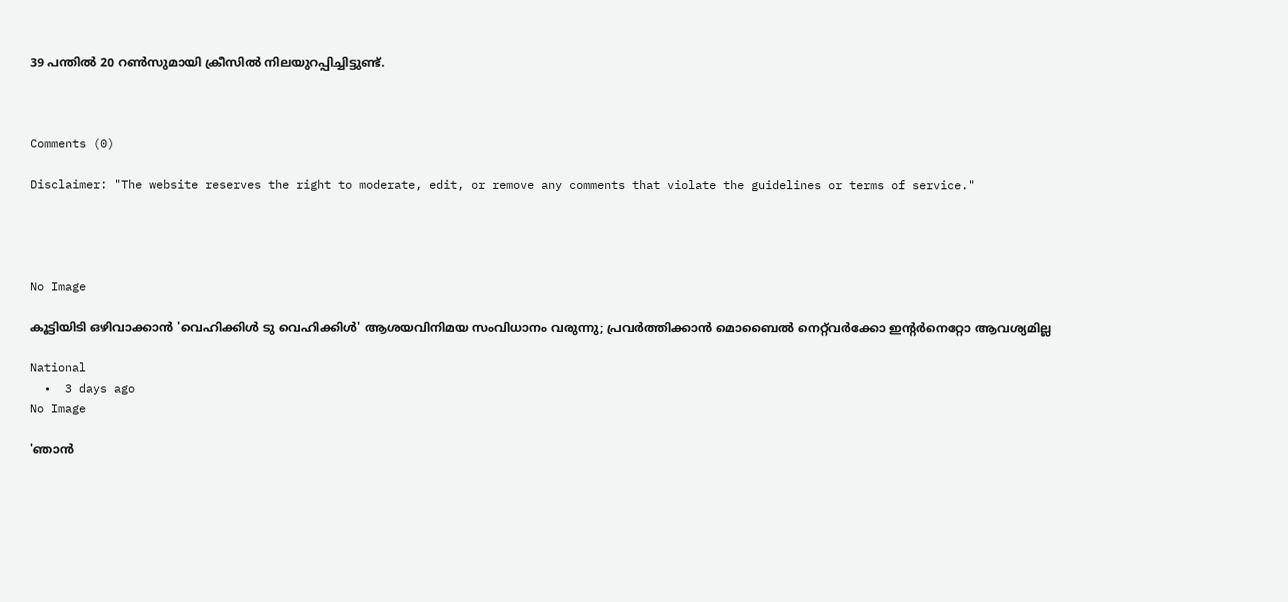39 പന്തിൽ 20 റൺസുമായി ക്രീസിൽ നിലയുറപ്പിച്ചിട്ടുണ്ട്.



Comments (0)

Disclaimer: "The website reserves the right to moderate, edit, or remove any comments that violate the guidelines or terms of service."




No Image

കൂട്ടിയിടി ഒഴിവാക്കാൻ 'വെഹിക്കിൾ ടു വെഹിക്കിൾ' ആശയവിനിമയ സംവിധാനം വരുന്നു; പ്രവർത്തിക്കാൻ മൊബൈൽ നെറ്റ്‌വർക്കോ ഇന്റർനെറ്റോ ആവശ്യമില്ല

National
  •  3 days ago
No Image

'ഞാൻ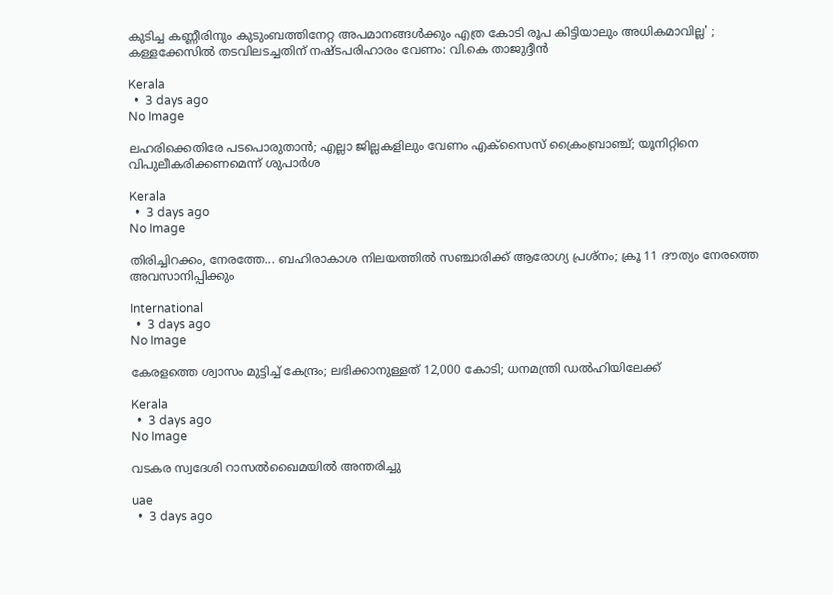കുടിച്ച കണ്ണീരിനും കുടുംബത്തിനേറ്റ അപമാനങ്ങൾക്കും എത്ര കോടി രൂപ കിട്ടിയാലും അധികമാവില്ല' ; കള്ളക്കേസിൽ തടവിലടച്ചതിന് നഷ്ടപരിഹാരം വേണം: വി.കെ താജുദ്ദീൻ

Kerala
  •  3 days ago
No Image

ലഹരിക്കെതിരേ പടപൊരുതാൻ; എല്ലാ ജില്ലകളിലും വേണം എക്‌സൈസ് ക്രൈംബ്രാഞ്ച്; യൂനിറ്റിനെ വിപുലീകരിക്കണമെന്ന് ശുപാർശ

Kerala
  •  3 days ago
No Image

തിരിച്ചിറക്കം, നേരത്തേ... ബഹിരാകാശ നിലയത്തിൽ സഞ്ചാരിക്ക് ആരോഗ്യ പ്രശ്നം; ക്രൂ 11 ദൗത്യം നേരത്തെ അവസാനിപ്പിക്കും

International
  •  3 days ago
No Image

കേരളത്തെ ശ്വാസം മുട്ടിച്ച് കേന്ദ്രം; ലഭിക്കാനുള്ളത് 12,000 കോടി; ധനമന്ത്രി ഡൽഹിയിലേക്ക്

Kerala
  •  3 days ago
No Image

വടകര സ്വദേശി റാസല്‍ഖൈമയില്‍ അന്തരിച്ചു

uae
  •  3 days ago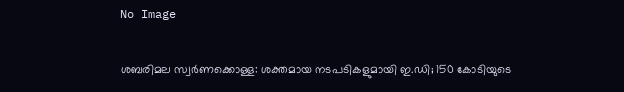No Image

ശബരിമല സ്വർണക്കൊള്ള: ശക്തമായ നടപടികളുമായി ഇ.ഡി; 150 കോടിയുടെ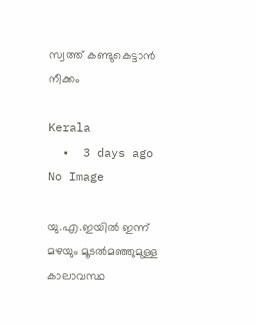സ്വത്ത് കണ്ടുകെട്ടാൻ നീക്കം

Kerala
  •  3 days ago
No Image

യു.എ.ഇയില്‍ ഇന്ന് മഴയും മൂടല്‍മഞ്ഞുമുള്ള കാലാവസ്ഥ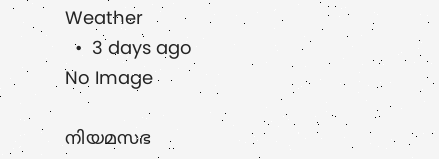Weather
  •  3 days ago
No Image

നിയമസഭ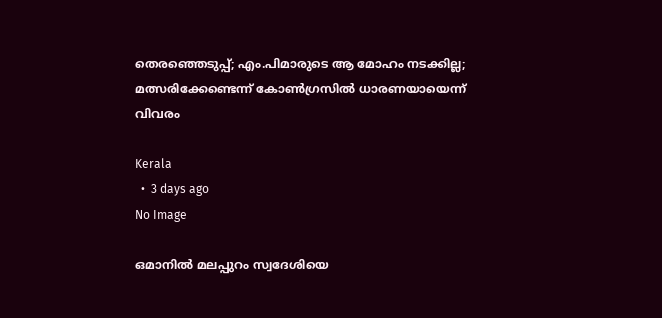തെരഞ്ഞെടുപ്പ്; എം.പിമാരുടെ ആ മോഹം നടക്കില്ല; മത്സരിക്കേണ്ടെന്ന് കോൺഗ്രസിൽ ധാരണയായെന്ന് വിവരം

Kerala
  •  3 days ago
No Image

ഒമാനില്‍ മലപ്പുറം സ്വദേശിയെ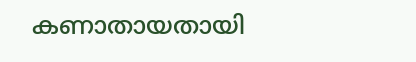കണാതായതായി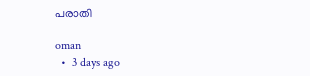പരാതി

oman
  •  3 days ago